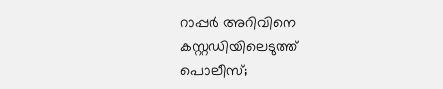റാപ്പർ അറിവിനെ കസ്റ്റഡിയിലെടുത്ത് പൊലീസ്;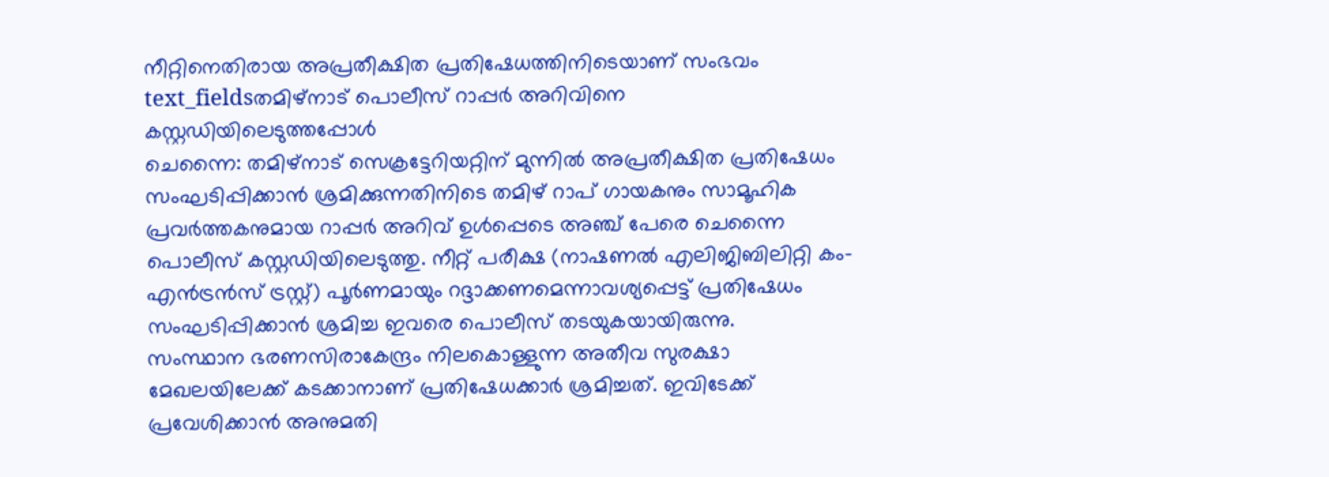നീറ്റിനെതിരായ അപ്രതീക്ഷിത പ്രതിഷേധത്തിനിടെയാണ് സംഭവം
text_fieldsതമിഴ്നാട് പൊലീസ് റാപ്പർ അറിവിനെ കസ്റ്റഡിയിലെടുത്തപ്പോൾ
ചെന്നൈ: തമിഴ്നാട് സെക്രട്ടേറിയറ്റിന് മുന്നിൽ അപ്രതീക്ഷിത പ്രതിഷേധം സംഘടിപ്പിക്കാൻ ശ്രമിക്കുന്നതിനിടെ തമിഴ് റാപ് ഗായകനും സാമൂഹിക പ്രവർത്തകനുമായ റാപ്പർ അറിവ് ഉൾപ്പെടെ അഞ്ച് പേരെ ചെന്നൈ പൊലീസ് കസ്റ്റഡിയിലെടുത്തു. നീറ്റ് പരീക്ഷ (നാഷണൽ എലിജിബിലിറ്റി കം-എൻട്രൻസ് ട്രസ്റ്റ്) പൂർണമായും റദ്ദാക്കണമെന്നാവശ്യപ്പെട്ട് പ്രതിഷേധം സംഘടിപ്പിക്കാൻ ശ്രമിച്ച ഇവരെ പൊലീസ് തടയുകയായിരുന്നു.
സംസ്ഥാന ഭരണസിരാകേന്ദ്രം നിലകൊള്ളുന്ന അതീവ സുരക്ഷാ മേഖലയിലേക്ക് കടക്കാനാണ് പ്രതിഷേധക്കാർ ശ്രമിച്ചത്. ഇവിടേക്ക് പ്രവേശിക്കാൻ അനുമതി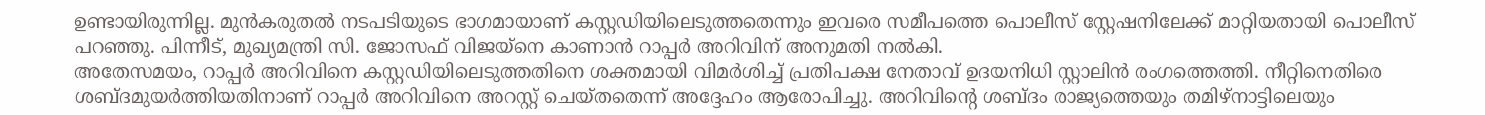ഉണ്ടായിരുന്നില്ല. മുൻകരുതൽ നടപടിയുടെ ഭാഗമായാണ് കസ്റ്റഡിയിലെടുത്തതെന്നും ഇവരെ സമീപത്തെ പൊലീസ് സ്റ്റേഷനിലേക്ക് മാറ്റിയതായി പൊലീസ് പറഞ്ഞു. പിന്നീട്, മുഖ്യമന്ത്രി സി. ജോസഫ് വിജയ്നെ കാണാൻ റാപ്പർ അറിവിന് അനുമതി നൽകി.
അതേസമയം, റാപ്പർ അറിവിനെ കസ്റ്റഡിയിലെടുത്തതിനെ ശക്തമായി വിമർശിച്ച് പ്രതിപക്ഷ നേതാവ് ഉദയനിധി സ്റ്റാലിൻ രംഗത്തെത്തി. നീറ്റിനെതിരെ ശബ്ദമുയർത്തിയതിനാണ് റാപ്പർ അറിവിനെ അറസ്റ്റ് ചെയ്തതെന്ന് അദ്ദേഹം ആരോപിച്ചു. അറിവിന്റെ ശബ്ദം രാജ്യത്തെയും തമിഴ്നാട്ടിലെയും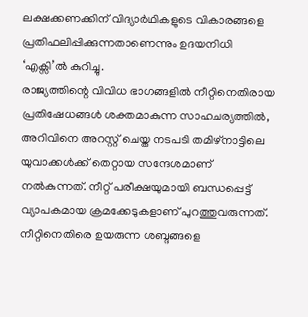ലക്ഷക്കണക്കിന് വിദ്യാർഥികളുടെ വികാരങ്ങളെ പ്രതിഫലിപ്പിക്കുന്നതാണെന്നും ഉദയനിധി ‘എക്സി’ൽ കുറിച്ചു.
രാജ്യത്തിന്റെ വിവിധ ഭാഗങ്ങളിൽ നീറ്റിനെതിരായ പ്രതിഷേധങ്ങൾ ശക്തമാകുന്ന സാഹചര്യത്തിൽ, അറിവിനെ അറസ്റ്റ് ചെയ്ത നടപടി തമിഴ്നാട്ടിലെ യുവാക്കൾക്ക് തെറ്റായ സന്ദേശമാണ് നൽകുന്നത്. നീറ്റ് പരീക്ഷയുമായി ബന്ധപ്പെട്ട് വ്യാപകമായ ക്രമക്കേടുകളാണ് പുറത്തുവരുന്നത്. നീറ്റിനെതിരെ ഉയരുന്ന ശബ്ദങ്ങളെ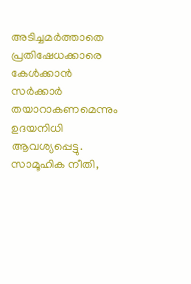അടിച്ചമർത്താതെ പ്രതിഷേധക്കാരെ കേൾക്കാൻ സർക്കാർ തയാറാകണമെന്നും ഉദയനിധി ആവശ്യപ്പെട്ടു.
സാമൂഹിക നീതി,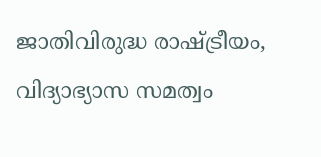ജാതിവിരുദ്ധ രാഷ്ട്രീയം, വിദ്യാഭ്യാസ സമത്വം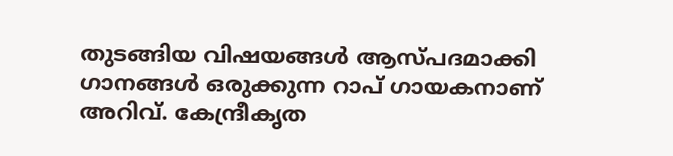തുടങ്ങിയ വിഷയങ്ങൾ ആസ്പദമാക്കി ഗാനങ്ങൾ ഒരുക്കുന്ന റാപ് ഗായകനാണ് അറിവ്. കേന്ദ്രീകൃത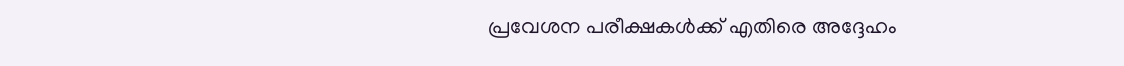പ്രവേശന പരീക്ഷകൾക്ക് എതിരെ അദ്ദേഹം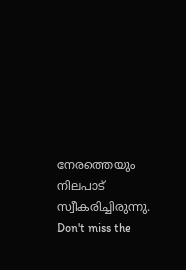നേരത്തെയും നിലപാട് സ്വീകരിച്ചിരുന്നു.
Don't miss the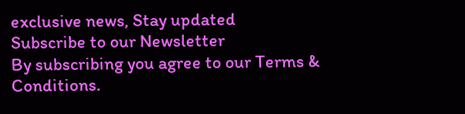exclusive news, Stay updated
Subscribe to our Newsletter
By subscribing you agree to our Terms & Conditions.